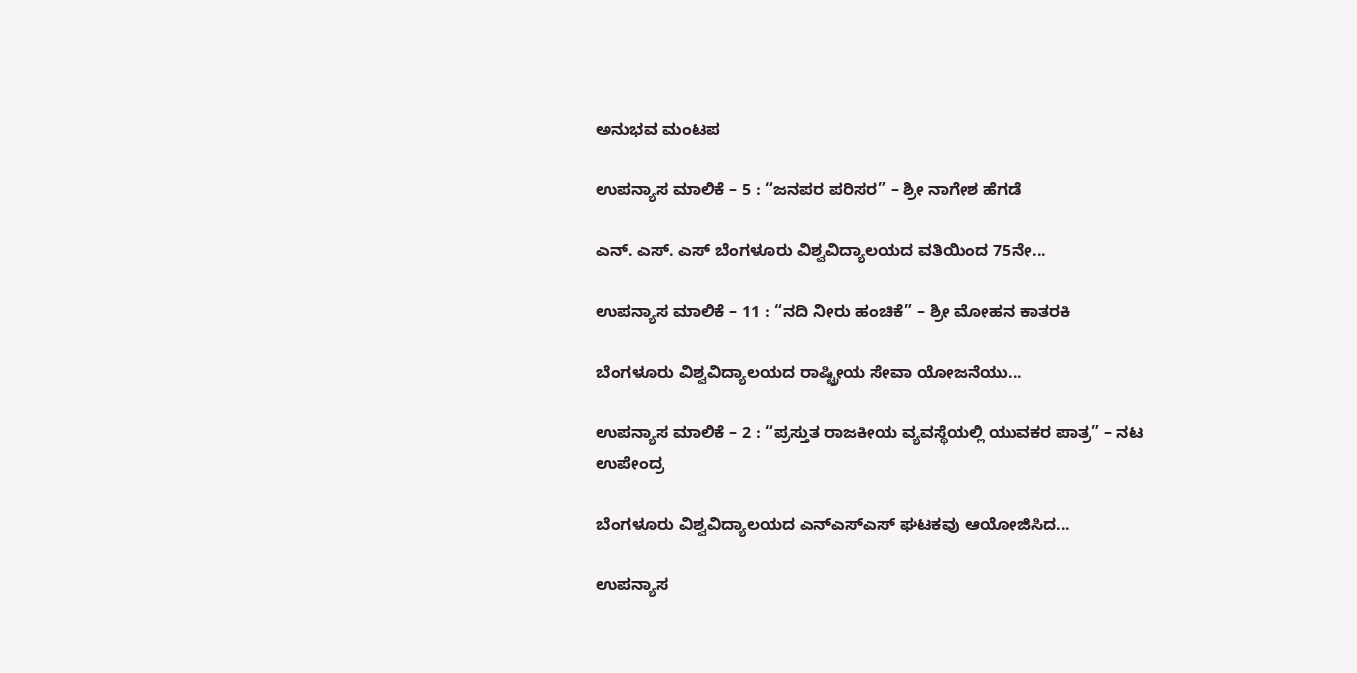ಅನುಭವ ಮಂಟಪ

ಉಪನ್ಯಾಸ ಮಾಲಿಕೆ – 5 : “ಜನಪರ ಪರಿಸರ” – ಶ್ರೀ ನಾಗೇಶ ಹೆಗಡೆ

ಎನ್. ಎಸ್. ಎಸ್ ಬೆಂಗಳೂರು ವಿಶ್ವವಿದ್ಯಾಲಯದ ವತಿಯಿಂದ 75ನೇ...

ಉಪನ್ಯಾಸ ಮಾಲಿಕೆ – 11 : “ನದಿ ನೀರು ಹಂಚಿಕೆ” – ಶ್ರೀ ಮೋಹನ ಕಾತರಕಿ

ಬೆಂಗಳೂರು ವಿಶ್ವವಿದ್ಯಾಲಯದ ರಾಷ್ಟ್ರೀಯ ಸೇವಾ ಯೋಜನೆಯು...

ಉಪನ್ಯಾಸ ಮಾಲಿಕೆ – 2 : “ಪ್ರಸ್ತುತ ರಾಜಕೀಯ ವ್ಯವಸ್ಥೆಯಲ್ಲಿ ಯುವಕರ ಪಾತ್ರ” – ನಟ ಉಪೇಂದ್ರ

ಬೆಂಗಳೂರು ವಿಶ್ವವಿದ್ಯಾಲಯದ ಎನ್ಎಸ್ಎಸ್ ಘಟಕವು ಆಯೋಜಿಸಿದ...

ಉಪನ್ಯಾಸ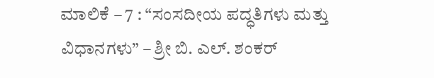ಮಾಲಿಕೆ – 7 : “ಸಂಸದೀಯ ಪದ್ಧತಿಗಳು ಮತ್ತು ವಿಧಾನಗಳು” – ಶ್ರೀ ಬಿ. ಎಲ್. ಶಂಕರ್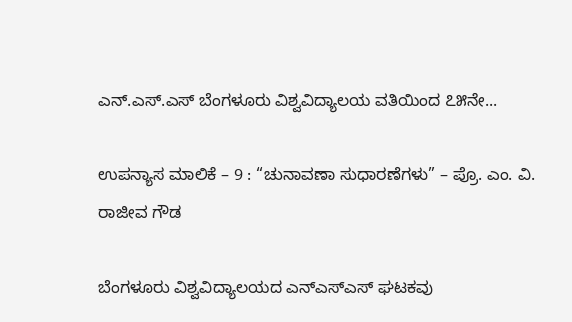ಎನ್.ಎಸ್.ಎಸ್ ಬೆಂಗಳೂರು ವಿಶ್ವವಿದ್ಯಾಲಯ ವತಿಯಿಂದ ೭೫ನೇ...

ಉಪನ್ಯಾಸ ಮಾಲಿಕೆ – 9 : “ಚುನಾವಣಾ ಸುಧಾರಣೆಗಳು” – ಪ್ರೊ. ಎಂ. ವಿ. ರಾಜೀವ ಗೌಡ

ಬೆಂಗಳೂರು ವಿಶ್ವವಿದ್ಯಾಲಯದ ಎನ್‌ಎಸ್‌ಎಸ್ ಘಟಕವು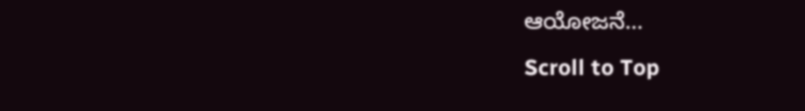ಆಯೋಜನೆ...
Scroll to Top